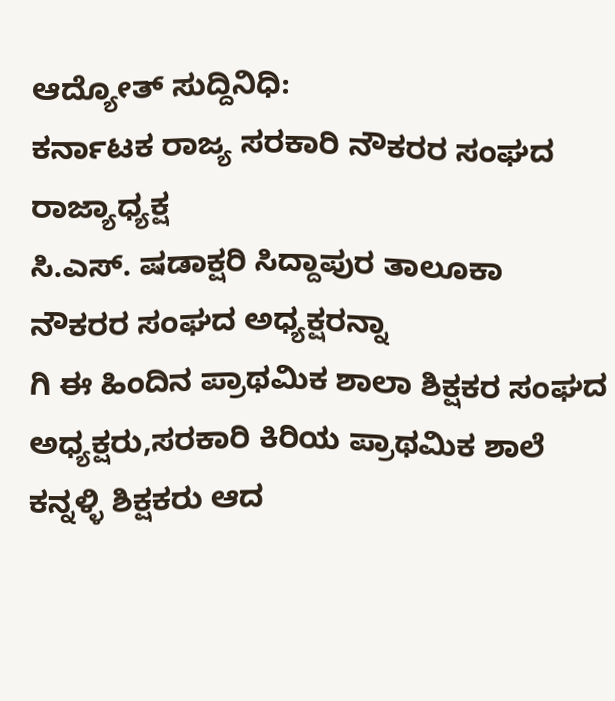ಆದ್ಯೋತ್ ಸುದ್ದಿನಿಧಿ:
ಕರ್ನಾಟಕ ರಾಜ್ಯ ಸರಕಾರಿ ನೌಕರರ ಸಂಘದ ರಾಜ್ಯಾಧ್ಯಕ್ಷ
ಸಿ.ಎಸ್. ಷಡಾಕ್ಷರಿ ಸಿದ್ದಾಪುರ ತಾಲೂಕಾ ನೌಕರರ ಸಂಘದ ಅಧ್ಯಕ್ಷರನ್ನಾ
ಗಿ ಈ ಹಿಂದಿನ ಪ್ರಾಥಮಿಕ ಶಾಲಾ ಶಿಕ್ಷಕರ ಸಂಘದ ಅಧ್ಯಕ್ಷರು,ಸರಕಾರಿ ಕಿರಿಯ ಪ್ರಾಥಮಿಕ ಶಾಲೆ ಕನ್ನಳ್ಳಿ ಶಿಕ್ಷಕರು ಆದ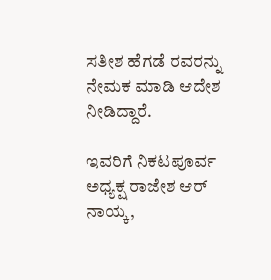ಸತೀಶ ಹೆಗಡೆ ರವರನ್ನು ನೇಮಕ ಮಾಡಿ ಆದೇಶ ನೀಡಿದ್ದಾರೆ.

ಇವರಿಗೆ ನಿಕಟಪೂರ್ವ ಅಧ್ಯಕ್ಷ ರಾಜೇಶ ಆರ್ ನಾಯ್ಕ,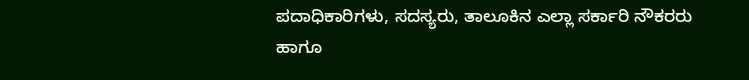ಪದಾಧಿಕಾರಿಗಳು, ಸದಸ್ಯರು, ತಾಲೂಕಿನ ಎಲ್ಲಾ ಸರ್ಕಾರಿ ನೌಕರರು ಹಾಗೂ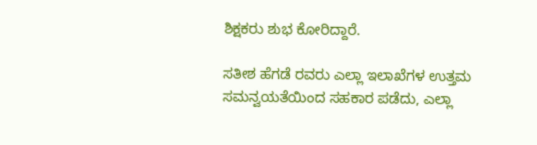ಶಿಕ್ಷಕರು ಶುಭ ಕೋರಿದ್ದಾರೆ.

ಸತೀಶ ಹೆಗಡೆ ರವರು ಎಲ್ಲಾ ಇಲಾಖೆಗಳ ಉತ್ತಮ ಸಮನ್ವಯತೆಯಿಂದ ಸಹಕಾರ ಪಡೆದು, ಎಲ್ಲಾ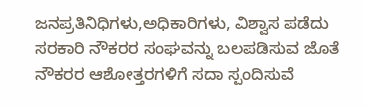ಜನಪ್ರತಿನಿಧಿಗಳು,ಅಧಿಕಾರಿಗಳು, ವಿಶ್ವಾಸ ಪಡೆದು ಸರಕಾರಿ ನೌಕರರ ಸಂಘವನ್ನು ಬಲಪಡಿಸುವ ಜೊತೆ ನೌಕರರ ಆಶೋತ್ತರಗಳಿಗೆ ಸದಾ ಸ್ಪಂದಿಸುವೆ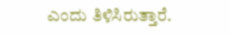ಎಂದು ತಿಳಿಸಿರುತ್ತಾರೆ.